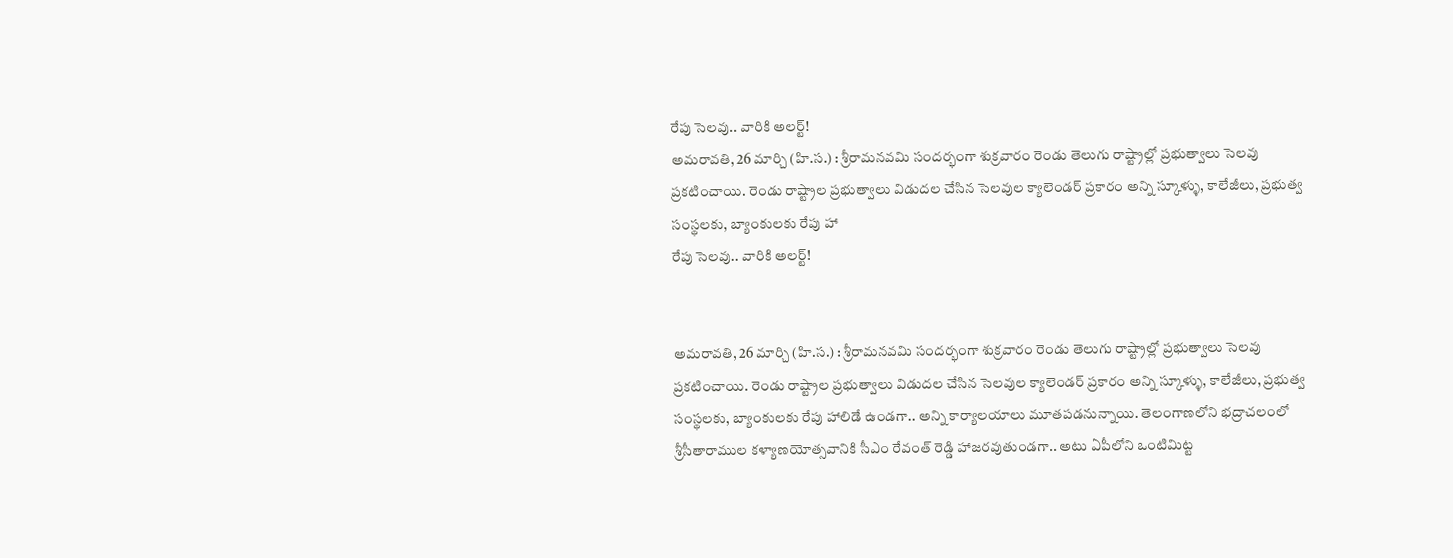రేపు సెలవు.. వారికి అలర్ట్!
అమరావతి, 26 మార్చి (హి.స.) : శ్రీరామనవమి సందర్భంగా శుక్రవారం రెండు తెలుగు రాష్ట్రాల్లో ప్రభుత్వాలు సెలవు ప్రకటించాయి. రెండు రాష్ట్రాల ప్రభుత్వాలు విడుదల చేసిన సెలవుల క్యాలెండర్ ప్రకారం అన్ని స్కూళ్ళు, కాలేజీలు, ప్రభుత్వ సంస్థలకు, బ్యాంకులకు రేపు హా
రేపు సెలవు.. వారికి అలర్ట్!


అమరావతి, 26 మార్చి (హి.స.) : శ్రీరామనవమి సందర్భంగా శుక్రవారం రెండు తెలుగు రాష్ట్రాల్లో ప్రభుత్వాలు సెలవు ప్రకటించాయి. రెండు రాష్ట్రాల ప్రభుత్వాలు విడుదల చేసిన సెలవుల క్యాలెండర్ ప్రకారం అన్ని స్కూళ్ళు, కాలేజీలు, ప్రభుత్వ సంస్థలకు, బ్యాంకులకు రేపు హాలిడే ఉండగా.. అన్ని కార్యాలయాలు మూతపడనున్నాయి. తెలంగాణలోని భద్రాచలంలో శ్రీసీతారాముల కళ్యాణయోత్సవానికి సీఎం రేవంత్ రెడ్డి హాజరవుతుండగా.. అటు ఏపీలోని ఒంటిమిట్ట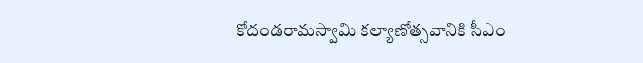కోదండరామస్వామి కల్యాణోత్సవానికి సీఎం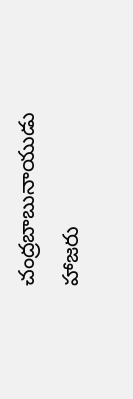చంద్రబాబునాయుడు హాజరు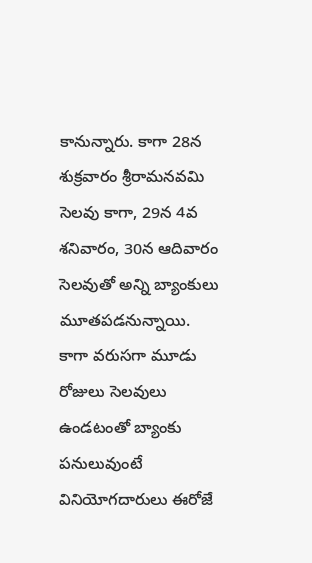కానున్నారు. కాగా 28న శుక్రవారం శ్రీరామనవమి సెలవు కాగా, 29న 4వ శనివారం, 30న ఆదివారం సెలవుతో అన్ని బ్యాంకులు మూతపడనున్నాయి. కాగా వరుసగా మూడు రోజులు సెలవులు ఉండటంతో బ్యాంకు పనులువుంటే వినియోగదారులు ఈరోజే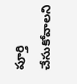పూర్తి చేసుకోవాలని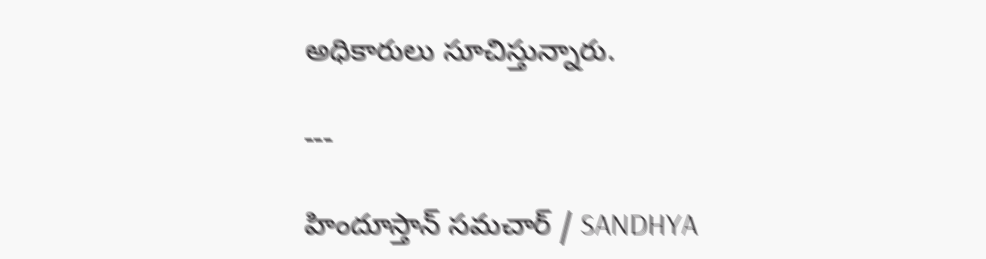అధికారులు సూచిస్తున్నారు.

---

హిందూస్తాన్ సమచార్ / SANDHYA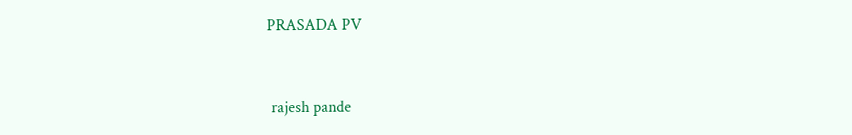PRASADA PV


 rajesh pande